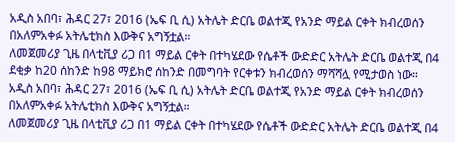አዲስ አበባ፣ ሕዳር 27፣ 2016 (ኤፍ ቢ ሲ) አትሌት ድርቤ ወልተጂ የአንድ ማይል ርቀት ክብረወሰን በአለምአቀፉ አትሌቲክስ እውቅና አግኝቷል።
ለመጀመሪያ ጊዜ በላቲቪያ ሪጋ በ1 ማይል ርቀት በተካሄደው የሴቶች ውድድር አትሌት ድርቤ ወልተጂ በ4 ደቂቃ ከ20 ሰከንድ ከ98 ማይክሮ ሰከንድ በመግባት የርቀቱን ክብረወሰን ማሻሻሏ የሚታወስ ነው።
አዲስ አበባ፣ ሕዳር 27፣ 2016 (ኤፍ ቢ ሲ) አትሌት ድርቤ ወልተጂ የአንድ ማይል ርቀት ክብረወሰን በአለምአቀፉ አትሌቲክስ እውቅና አግኝቷል።
ለመጀመሪያ ጊዜ በላቲቪያ ሪጋ በ1 ማይል ርቀት በተካሄደው የሴቶች ውድድር አትሌት ድርቤ ወልተጂ በ4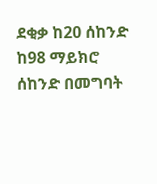ደቂቃ ከ20 ሰከንድ ከ98 ማይክሮ ሰከንድ በመግባት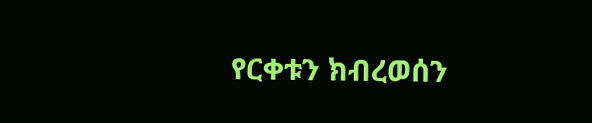የርቀቱን ክብረወሰን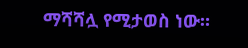ማሻሻሏ የሚታወስ ነው።